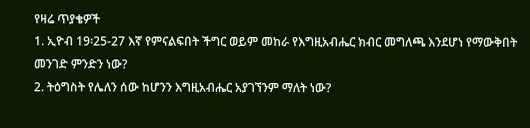የዛሬ ጥያቄዎች
1. ኢዮብ 19፡25-27 እኛ የምናልፍበት ችግር ወይም መከራ የእግዚአብሔር ክብር መግለጫ እንደሆነ የማውቅበት መንገድ ምንድን ነው?
2. ትዕግስት የሌለን ሰው ከሆንን እግዚአብሔር አያገኘንም ማለት ነው?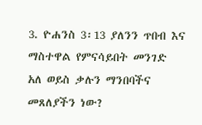3. ዮሐንስ 3፡13 ያለንን ጥበብ እና ማስተዋል የምናሳይበት መንገድ አለ ወይስ ቃሉን ማንበባችና መጸለያችን ነው?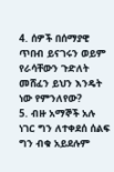4. ሰዎች በሰማያዊ ጥበብ ይናገሩን ወይም የራሳቸውን ጉድለት መሸፈን ይህን እንዴት ነው የምንለየው?
5. ብዙ አማኞች አሉ ነገር ግን ለተቀደሰ ሰልፍ ግን ብቁ አይደሉም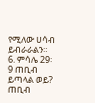የሚለው ሀሳብ ይብራራልን።
6. ምሳሌ 29፡9 ጠቢብ ይጣላል ወይ? ጠቢብ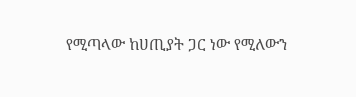የሚጣላው ከሀጢያት ጋር ነው የሚለውን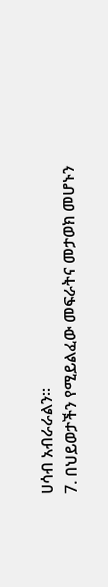ሀሳብ አብራራልን።
7. በህይወታችን የሚይልፈው መፍራትና መታወክ መሆኑን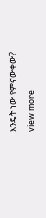እንዴት ነው የምናውቀው?
view more